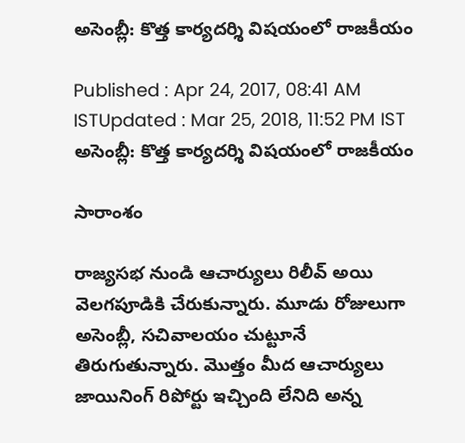అసెంబ్లీ: కొత్త కార్యదర్శి విషయంలో రాజకీయం

Published : Apr 24, 2017, 08:41 AM ISTUpdated : Mar 25, 2018, 11:52 PM IST
అసెంబ్లీ: కొత్త కార్యదర్శి విషయంలో రాజకీయం

సారాంశం

రాజ్యసభ నుండి ఆచార్యులు రిలీవ్ అయి వెలగపూడికి చేరుకున్నారు. మూడు రోజులుగా  అసెంబ్లీ, సచివాలయం చుట్టూనే తిరుగుతున్నారు. మొత్తం మీద ఆచార్యులు జాయినింగ్ రిపోర్టు ఇచ్చింది లేనిది అన్న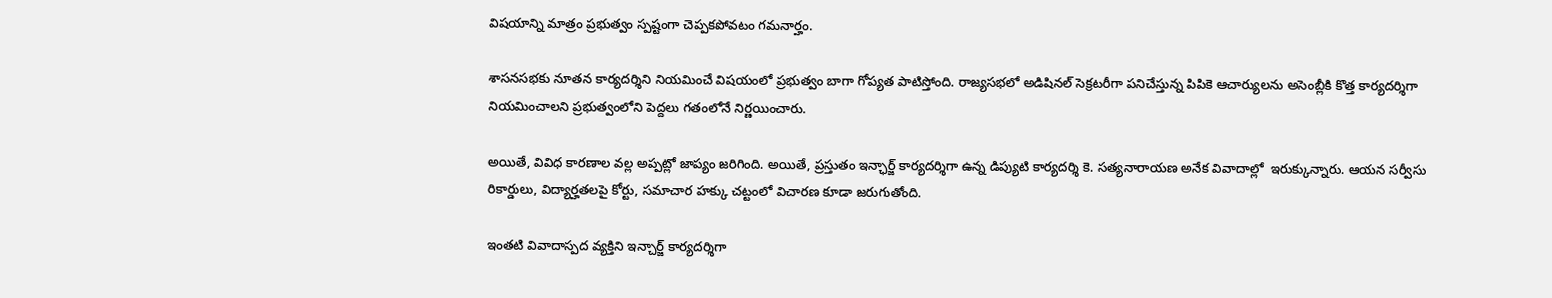విషయాన్ని మాత్రం ప్రభుత్వం స్పష్టంగా చెప్పకపోవటం గమనార్హం.

శాసనసభకు నూతన కార్యదర్శిని నియమించే విషయంలో ప్రభుత్వం బాగా గోప్యత పాటిస్తోంది. రాజ్యసభలో అడిషినల్ సెక్రటరీగా పనిచేస్తున్న పిపికె ఆచార్యులను అసెంబ్లీకి కొత్త కార్యదర్శిగా నియమించాలని ప్రభుత్వంలోని పెద్దలు గతంలోనే నిర్ణయించారు.

అయితే, వివిధ కారణాల వల్ల అప్పట్లో జాప్యం జరిగింది. అయితే, ప్రస్తుతం ఇన్ఛార్జ్ కార్యదర్శిగా ఉన్న డిప్యుటి కార్యదర్శి కె. సత్యనారాయణ అనేక వివాదాల్లో  ఇరుక్కున్నారు. ఆయన సర్వీసు రికార్డులు, విద్యార్హతలపై కోర్టు, సమాచార హక్కు చట్టంలో విచారణ కూడా జరుగుతోంది.

ఇంతటి వివాదాస్పద వ్యక్తిని ఇన్చార్జ్ కార్యదర్శిగా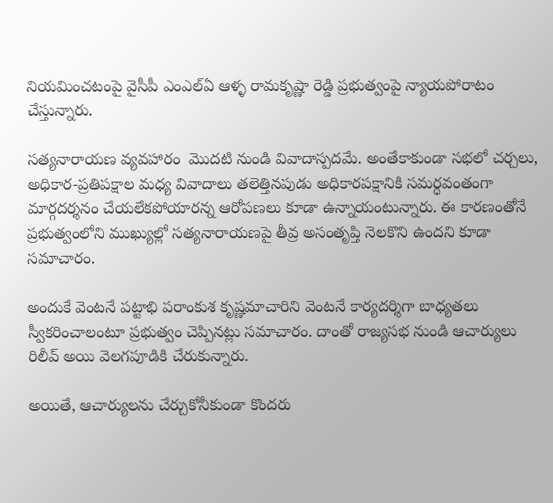నియమించటంపై వైసీపీ ఎంఎల్ఏ ఆళ్ళ రామకృష్ణా రెడ్డి ప్రభుత్వంపై న్యాయపోరాటం చేస్తున్నారు.

సత్యనారాయణ వ్యవహారం  మొదటి నుండి వివాదాస్పదమే. అంతేకాకుండా సభలో చర్చలు, అధికార-ప్రతిపక్షాల మధ్య వివాదాలు తలెత్తినపుడు అధికారపక్షానికి సమర్ధవంతంగా మార్గదర్శనం చేయలేకపోయారన్న ఆరోపణలు కూడా ఉన్నాయంటున్నారు. ఈ కారణంతోనే ప్రభుత్వంలోని ముఖ్యుల్లో సత్యనారాయణపై తీవ్ర అసంతృప్తి నెలకొని ఉందని కూడా సమాచారం.

అందుకే వెంటనే పట్టాభి పరాంకుశ కృష్ణమాచారిని వెంటనే కార్యదర్శిగా బాధ్యతలు స్వీకరించాలంటూ ప్రభుత్వం చెప్పినట్లు సమాచారం. దాంతో రాజ్యసభ నుండి ఆచార్యులు రిలీవ్ అయి వెలగపూడికి చేరుకున్నారు.

అయితే, ఆచార్యులను చేర్చుకోనీకుండా కొందరు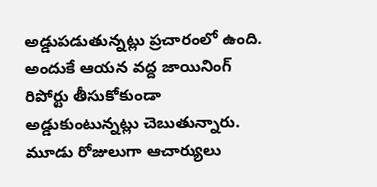అడ్డుపడుతున్నట్లు ప్రచారంలో ఉంది. అందుకే ఆయన వద్ద జాయినింగ్ రిపోర్టు తీసుకోకుండా అడ్డుకుంటున్నట్లు చెబుతున్నారు. మూడు రోజులుగా ఆచార్యులు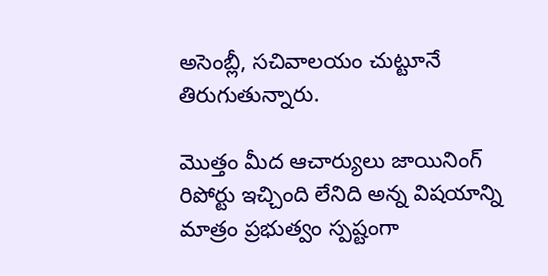అసెంబ్లీ, సచివాలయం చుట్టూనే తిరుగుతున్నారు.

మొత్తం మీద ఆచార్యులు జాయినింగ్ రిపోర్టు ఇచ్చింది లేనిది అన్న విషయాన్ని మాత్రం ప్రభుత్వం స్పష్టంగా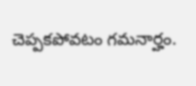చెప్పకపోవటం గమనార్హం.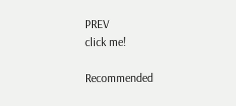PREV
click me!

Recommended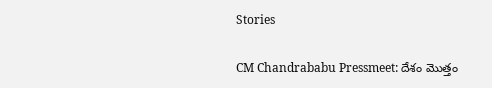Stories

CM Chandrababu Pressmeet: దేశం మొత్తం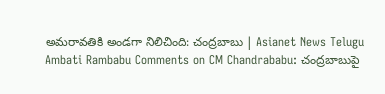అమరావతికి అండగా నిలిచింది: చంద్రబాబు | Asianet News Telugu
Ambati Rambabu Comments on CM Chandrababu: చంద్రబాబుపై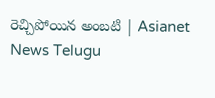రెచ్చిపోయిన అంబటి | Asianet News Telugu